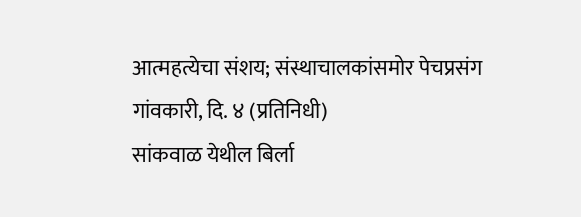आत्महत्येचा संशय; संस्थाचालकांसमोर पेचप्रसंग
गांवकारी, दि. ४ (प्रतिनिधी)
सांकवाळ येथील बिर्ला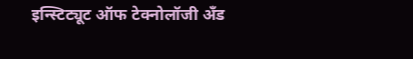इन्स्टिट्यूट ऑफ टेक्नोलॉजी अँड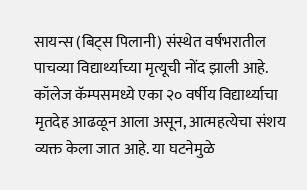सायन्स (बिट्स पिलानी) संस्थेत वर्षभरातील पाचव्या विद्यार्थ्याच्या मृत्यूची नोंद झाली आहे. कॉलेज कॅम्पसमध्ये एका २० वर्षीय विद्यार्थ्याचा मृतदेह आढळून आला असून, आत्महत्येचा संशय व्यक्त केला जात आहे. या घटनेमुळे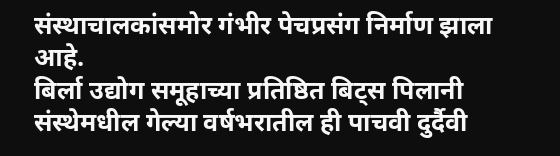संस्थाचालकांसमोर गंभीर पेचप्रसंग निर्माण झाला आहे.
बिर्ला उद्योग समूहाच्या प्रतिष्ठित बिट्स पिलानी संस्थेमधील गेल्या वर्षभरातील ही पाचवी दुर्दैवी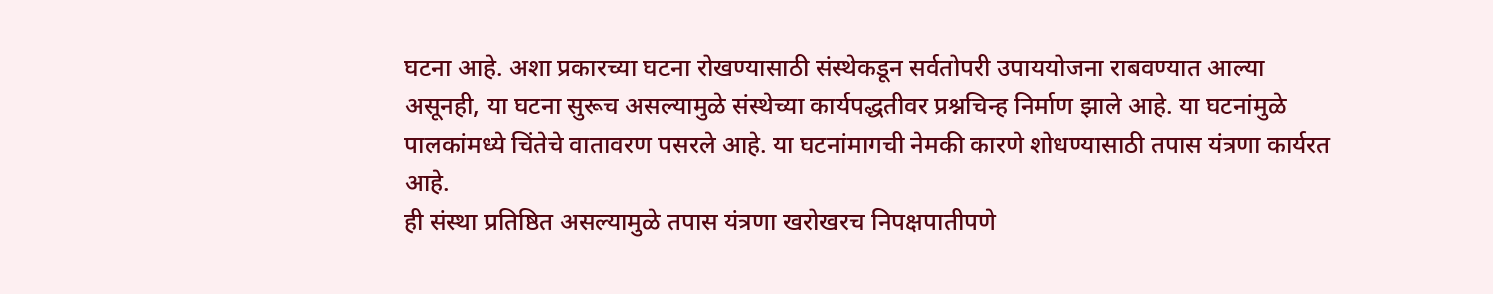घटना आहे. अशा प्रकारच्या घटना रोखण्यासाठी संस्थेकडून सर्वतोपरी उपाययोजना राबवण्यात आल्या असूनही, या घटना सुरूच असल्यामुळे संस्थेच्या कार्यपद्धतीवर प्रश्नचिन्ह निर्माण झाले आहे. या घटनांमुळे पालकांमध्ये चिंतेचे वातावरण पसरले आहे. या घटनांमागची नेमकी कारणे शोधण्यासाठी तपास यंत्रणा कार्यरत आहे.
ही संस्था प्रतिष्ठित असल्यामुळे तपास यंत्रणा खरोखरच निपक्षपातीपणे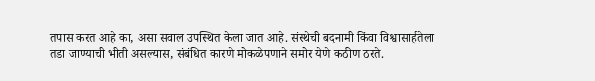तपास करत आहे का, असा सवाल उपस्थित केला जात आहे. संस्थेची बदनामी किंवा विश्वासार्हतेला तडा जाण्याची भीती असल्यास, संबंधित कारणे मोकळेपणाने समोर येणे कठीण ठरते.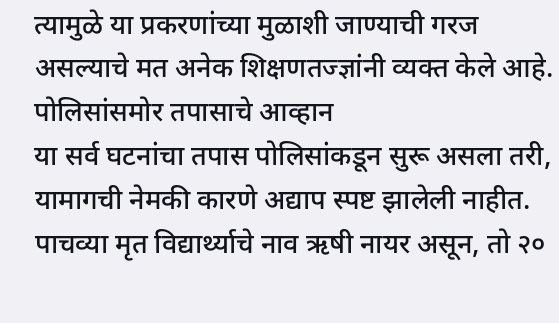त्यामुळे या प्रकरणांच्या मुळाशी जाण्याची गरज असल्याचे मत अनेक शिक्षणतज्ज्ञांनी व्यक्त केले आहे.
पोलिसांसमोर तपासाचे आव्हान
या सर्व घटनांचा तपास पोलिसांकडून सुरू असला तरी, यामागची नेमकी कारणे अद्याप स्पष्ट झालेली नाहीत. पाचव्या मृत विद्यार्थ्याचे नाव ऋषी नायर असून, तो २०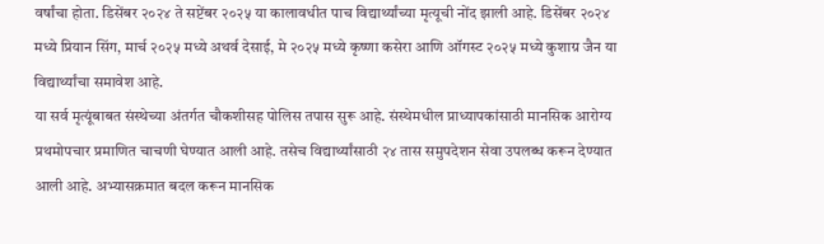वर्षांचा होता. डिसेंबर २०२४ ते सप्टेंबर २०२५ या कालावधीत पाच विद्यार्थ्यांच्या मृत्यूची नोंद झाली आहे. डिसेंबर २०२४ मध्ये प्रियान सिंग, मार्च २०२५ मध्ये अथर्व देसाई, मे २०२५ मध्ये कृष्णा कसेरा आणि ऑगस्ट २०२५ मध्ये कुशाग्र जैन या विद्यार्थ्यांचा समावेश आहे.
या सर्व मृत्यूंबाबत संस्थेच्या अंतर्गत चौकशीसह पोलिस तपास सुरू आहे. संस्थेमधील प्राध्यापकांसाठी मानसिक आरोग्य प्रथमोपचार प्रमाणित चाचणी घेण्यात आली आहे. तसेच विद्यार्थ्यांसाठी २४ तास समुपदेशन सेवा उपलब्ध करून देण्यात आली आहे. अभ्यासक्रमात बदल करून मानसिक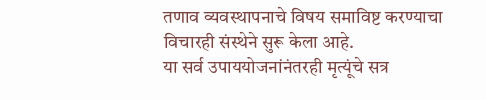तणाव व्यवस्थापनाचे विषय समाविष्ट करण्याचा विचारही संस्थेने सुरू केला आहे.
या सर्व उपाययोजनांनंतरही मृत्यूंचे सत्र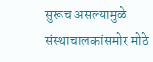सुरूच असल्यामुळे संस्थाचालकांसमोर मोठे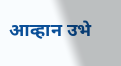आव्हान उभे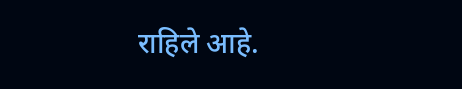राहिले आहे.